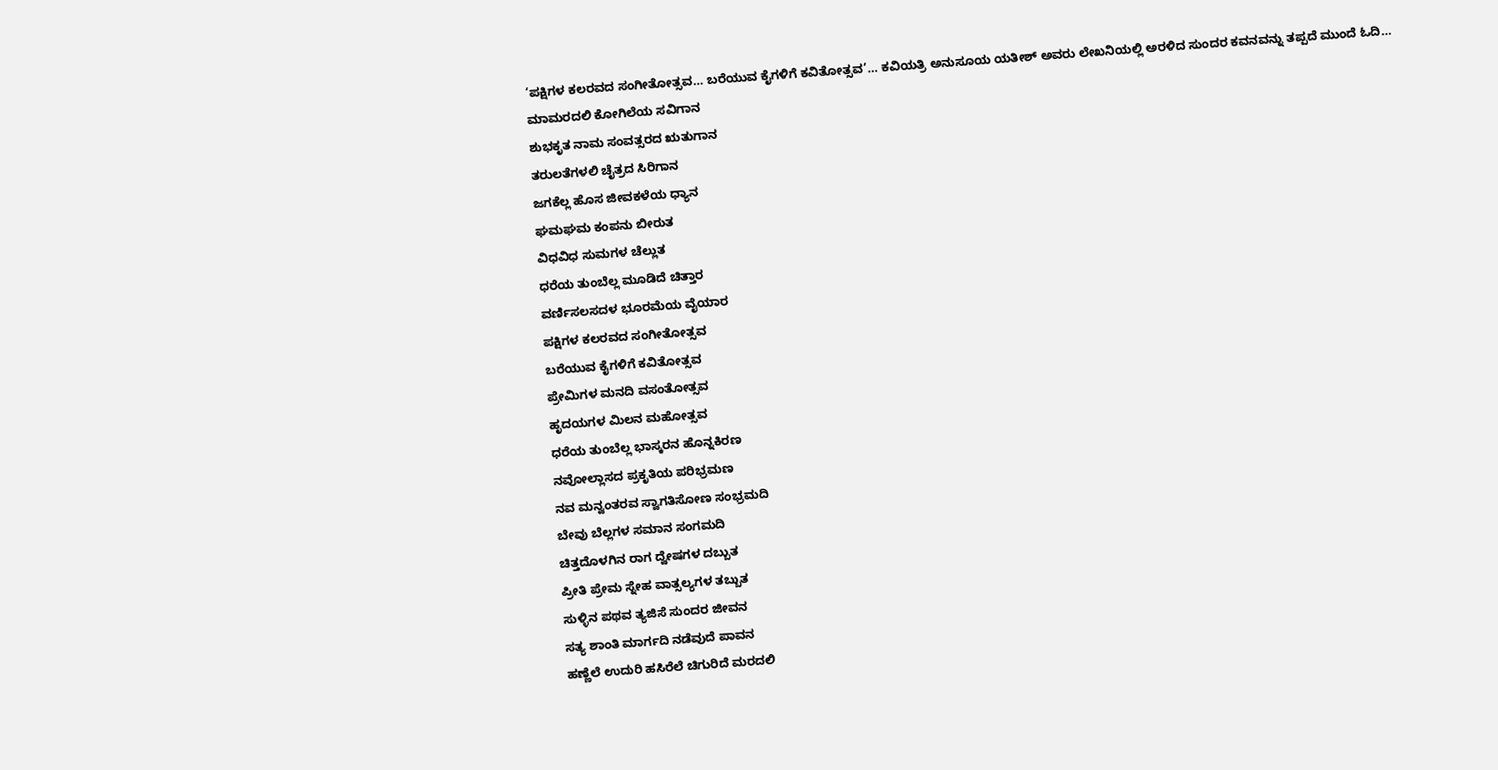‘ಪಕ್ಷಿಗಳ ಕಲರವದ ಸಂಗೀತೋತ್ಸವ… ಬರೆಯುವ ಕೈಗಳಿಗೆ ಕವಿತೋತ್ಸವ’… ಕವಿಯತ್ರಿ ಅನುಸೂಯ ಯತೀಶ್ ಅವರು ಲೇಖನಿಯಲ್ಲಿ ಅರಳಿದ ಸುಂದರ ಕವನವನ್ನು ತಪ್ಪದೆ ಮುಂದೆ ಓದಿ…
ಮಾಮರದಲಿ ಕೋಗಿಲೆಯ ಸವಿಗಾನ
ಶುಭಕೃತ ನಾಮ ಸಂವತ್ಸರದ ಋತುಗಾನ
ತರುಲತೆಗಳಲಿ ಚೈತ್ರದ ಸಿರಿಗಾನ
ಜಗಕೆಲ್ಲ ಹೊಸ ಜೀವಕಳೆಯ ಧ್ಯಾನ
ಘಮಘಮ ಕಂಪನು ಬೀರುತ
ವಿಧವಿಧ ಸುಮಗಳ ಚೆಲ್ಲುತ
ಧರೆಯ ತುಂಬೆಲ್ಲ ಮೂಡಿದೆ ಚಿತ್ತಾರ
ವರ್ಣಿಸಲಸದಳ ಭೂರಮೆಯ ವೈಯಾರ
ಪಕ್ಷಿಗಳ ಕಲರವದ ಸಂಗೀತೋತ್ಸವ
ಬರೆಯುವ ಕೈಗಳಿಗೆ ಕವಿತೋತ್ಸವ
ಪ್ರೇಮಿಗಳ ಮನದಿ ವಸಂತೋತ್ಸವ
ಹೃದಯಗಳ ಮಿಲನ ಮಹೋತ್ಸವ
ಧರೆಯ ತುಂಬೆಲ್ಲ ಭಾಸ್ಕರನ ಹೊನ್ನಕಿರಣ
ನವೋಲ್ಲಾಸದ ಪ್ರಕೃತಿಯ ಪರಿಭ್ರಮಣ
ನವ ಮನ್ವಂತರವ ಸ್ವಾಗತಿಸೋಣ ಸಂಭ್ರಮದಿ
ಬೇವು ಬೆಲ್ಲಗಳ ಸಮಾನ ಸಂಗಮದಿ
ಚಿತ್ತದೊಳಗಿನ ರಾಗ ದ್ವೇಷಗಳ ದಬ್ಬುತ
ಪ್ರೀತಿ ಪ್ರೇಮ ಸ್ನೇಹ ವಾತ್ಸಲ್ಯಗಳ ತಬ್ಬುತ
ಸುಳ್ಳಿನ ಪಥವ ತ್ಯಜಿಸೆ ಸುಂದರ ಜೀವನ
ಸತ್ಯ ಶಾಂತಿ ಮಾರ್ಗದಿ ನಡೆವುದೆ ಪಾವನ
ಹಣ್ಣೆಲೆ ಉದುರಿ ಹಸಿರೆಲೆ ಚಿಗುರಿದೆ ಮರದಲಿ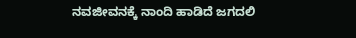ನವಜೀವನಕ್ಕೆ ನಾಂದಿ ಹಾಡಿದೆ ಜಗದಲಿ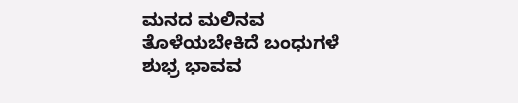ಮನದ ಮಲಿನವ ತೊಳೆಯಬೇಕಿದೆ ಬಂಧುಗಳೆ
ಶುಭ್ರ ಭಾವವ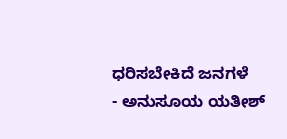ಧರಿಸಬೇಕಿದೆ ಜನಗಳೆ
- ಅನುಸೂಯ ಯತೀಶ್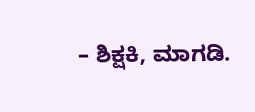– ಶಿಕ್ಷಕಿ, ಮಾಗಡಿ.